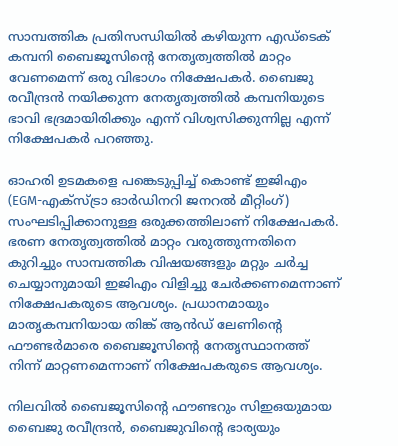സാമ്പത്തിക പ്രതിസന്ധിയിൽ കഴിയുന്ന എഡ്ടെക് കമ്പനി ബൈജൂസിന്റെ നേതൃത്വത്തിൽ മാറ്റം വേണമെന്ന് ഒരു വിഭാഗം നിക്ഷേപകർ. ബൈജു രവീന്ദ്രൻ നയിക്കുന്ന നേതൃത്വത്തിൽ കമ്പനിയുടെ ഭാവി ഭദ്രമായിരിക്കും എന്ന് വിശ്വസിക്കുന്നില്ല എന്ന് നിക്ഷേപകർ പറഞ്ഞു.

ഓഹരി ഉടമകളെ പങ്കെടുപ്പിച്ച് കൊണ്ട് ഇജിഎം (EGM-എക്സ്ട്രാ ഓർഡിനറി ജനറൽ മീറ്റിംഗ്) സംഘടിപ്പിക്കാനുള്ള ഒരുക്കത്തിലാണ് നിക്ഷേപകർ. ഭരണ നേതൃത്വത്തിൽ മാറ്റം വരുത്തുന്നതിനെ കുറിച്ചും സാമ്പത്തിക വിഷയങ്ങളും മറ്റും ചർച്ച ചെയ്യാനുമായി ഇജിഎം വിളിച്ചു ചേർക്കണമെന്നാണ് നിക്ഷേപകരുടെ ആവശ്യം. പ്രധാനമായും മാതൃകമ്പനിയായ തിങ്ക് ആൻഡ് ലേണിന്റെ ഫൗണ്ടർമാരെ ബൈജൂസിന്റെ നേതൃസ്ഥാനത്ത് നിന്ന് മാറ്റണമെന്നാണ് നിക്ഷേപകരുടെ ആവശ്യം.

നിലവിൽ ബൈജൂസിന്റെ ഫൗണ്ടറും സിഇഒയുമായ ബൈജു രവീന്ദ്രൻ, ബൈജുവിന്റെ ഭാര്യയും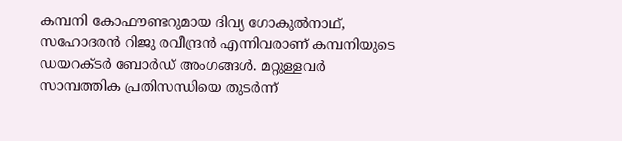കമ്പനി കോഫൗണ്ടറുമായ ദിവ്യ ഗോകുൽനാഥ്, സഹോദരൻ റിജു രവീന്ദ്രൻ എന്നിവരാണ് കമ്പനിയുടെ ഡയറക്ടർ ബോർഡ് അംഗങ്ങൾ. മറ്റുള്ളവർ സാമ്പത്തിക പ്രതിസന്ധിയെ തുടർന്ന്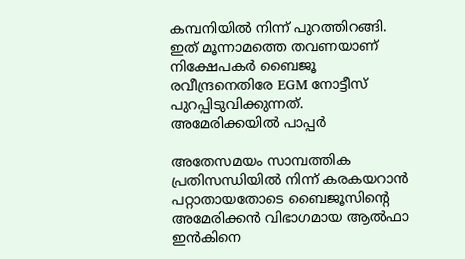കമ്പനിയിൽ നിന്ന് പുറത്തിറങ്ങി. ഇത് മൂന്നാമത്തെ തവണയാണ് നിക്ഷേപകർ ബൈജൂ രവീന്ദ്രനെതിരേ EGM നോട്ടീസ് പുറപ്പിടുവിക്കുന്നത്.
അമേരിക്കയിൽ പാപ്പർ

അതേസമയം സാമ്പത്തിക പ്രതിസന്ധിയിൽ നിന്ന് കരകയറാൻ പറ്റാതായതോടെ ബൈജൂസിന്റെ അമേരിക്കൻ വിഭാഗമായ ആൽഫാ ഇൻകിനെ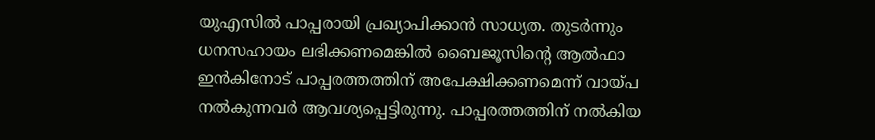യുഎസിൽ പാപ്പരായി പ്രഖ്യാപിക്കാൻ സാധ്യത. തുടർന്നും ധനസഹായം ലഭിക്കണമെങ്കിൽ ബൈജൂസിന്റെ ആൽഫാ ഇൻകിനോട് പാപ്പരത്തത്തിന് അപേക്ഷിക്കണമെന്ന് വായ്പ നൽകുന്നവർ ആവശ്യപ്പെട്ടിരുന്നു. പാപ്പരത്തത്തിന് നൽകിയ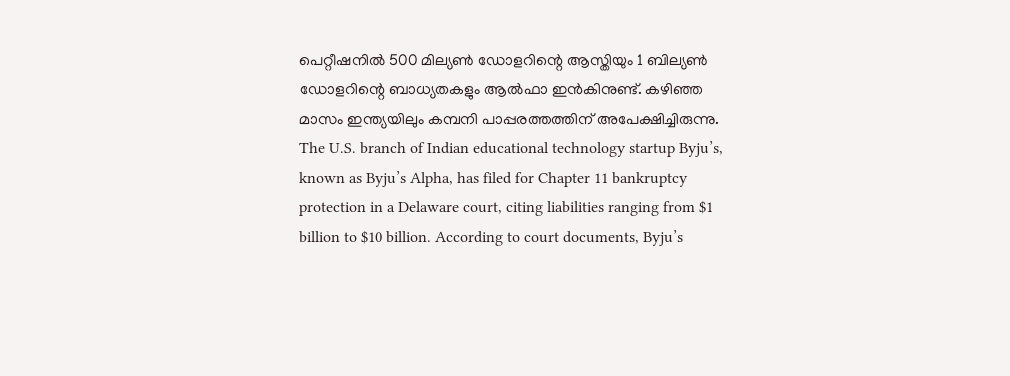പെറ്റീഷനിൽ 500 മില്യൺ ഡോളറിന്റെ ആസ്തിയും 1 ബില്യൺ ഡോളറിന്റെ ബാധ്യതകളും ആൽഫാ ഇൻകിനുണ്ട്. കഴിഞ്ഞ മാസം ഇന്ത്യയിലും കമ്പനി പാപ്പരത്തത്തിന് അപേക്ഷിച്ചിരുന്നു.
The U.S. branch of Indian educational technology startup Byju’s, known as Byju’s Alpha, has filed for Chapter 11 bankruptcy protection in a Delaware court, citing liabilities ranging from $1 billion to $10 billion. According to court documents, Byju’s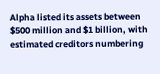Alpha listed its assets between $500 million and $1 billion, with estimated creditors numbering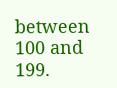between 100 and 199.